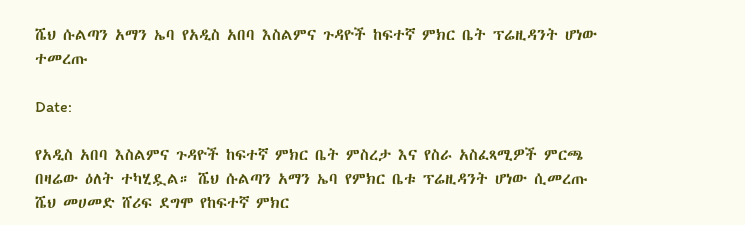ሼህ ሱልጣን አማን ኤባ የአዲስ አበባ እስልምና ጉዳዮች ከፍተኛ ምክር ቤት ፕሬዚዳንት ሆነው ተመረጡ

Date:

የአዲስ አበባ እስልምና ጉዳዮች ከፍተኛ ምክር ቤት ምስረታ እና የስራ አስፈጻሚዎች ምርጫ በዛሬው ዕለት ተካሂዷል። ሼህ ሱልጣን አማን ኤባ የምክር ቤቱ ፕሬዚዳንት ሆነው ሲመረጡ ሼህ መሀመድ ሸሪፍ ደግሞ የከፍተኛ ምክር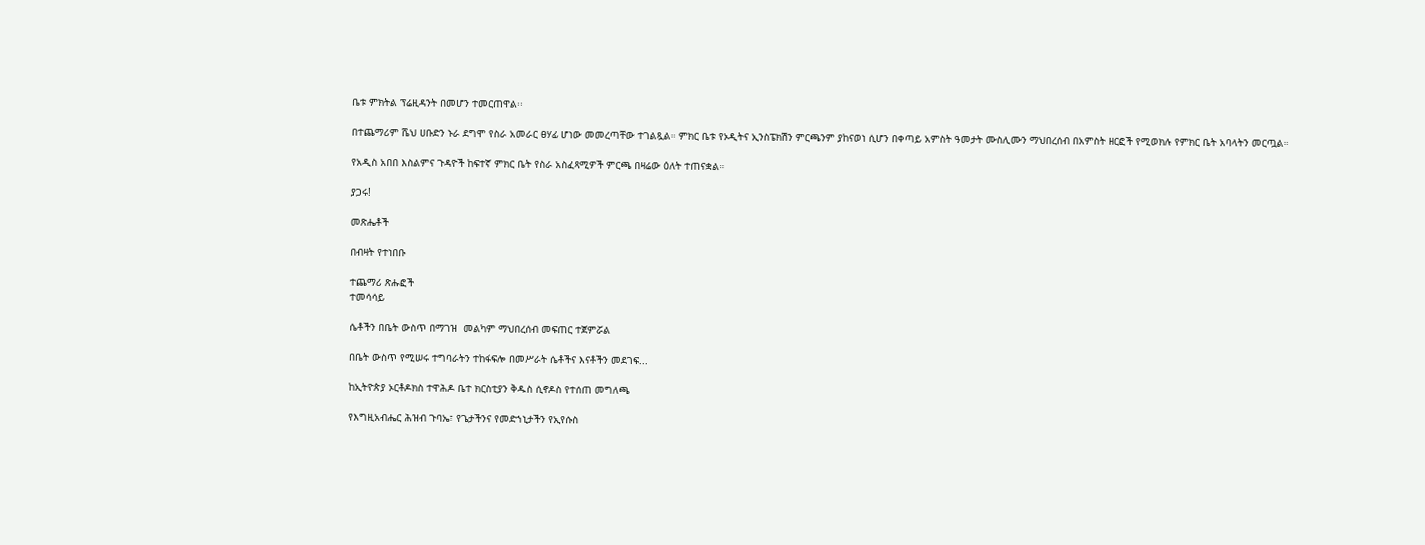ቤቱ ምክትል ፕሬዚዳንት በመሆን ተመርጠዋል፡፡

በተጨማሪም ሼህ ሀቡድን ኑራ ደግሞ የስራ አመራር ፀሃፊ ሆነው መመረጣቸው ተገልጿል። ምክር ቤቱ የኦዲትና ኢንስፔክሽን ምርጫንም ያከናወነ ሲሆን በቀጣይ አምስት ዓመታት ሙስሊሙን ማህበረሰብ በአምስት ዘርፎች የሚወክሉ የምክር ቤት አባላትን መርጧል።

የአዲስ አበበ እስልምና ጉዳዮች ከፍተኛ ምክር ቤት የስራ አስፈጻሚዎች ምርጫ በዛሬው ዕለት ተጠናቋል።

ያጋሩ!

መጽሔቶች

በብዛት የተነበቡ

ተጨማሪ ጽሑፎች
ተመሳሳይ

ሴቶችን በቤት ውስጥ በማገዝ  መልካም ማህበረሰብ መፍጠር ተጀምሯል

በቤት ውስጥ የሚሠሩ ተግባራትን ተከፋፍሎ በመሥራት ሴቶችና እናቶችን መደገፍ...

ከኢትዮጵያ ኦርቶዶክስ ተዋሕዶ ቤተ ክርስቲያን ቅዱስ ሲኖዶስ የተሰጠ መግለጫ

የእግዚአብሔር ሕዝብ ጉባኤ፣ የጌታችንና የመድኀኒታችን የኢየሱስ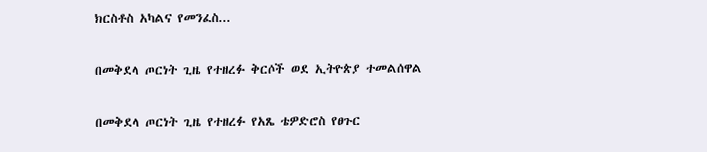ክርስቶስ አካልና የመንፈስ...

በመቅደላ ጦርነት ጊዜ የተዘረፉ ቅርሶች ወደ ኢትዮጵያ ተመልሰዋል

በመቅደላ ጦርነት ጊዜ የተዘረፉ የአጼ ቴዎድሮስ የፀጉር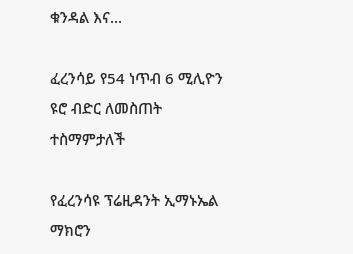ቁንዳል እና...

ፈረንሳይ የ54 ነጥብ 6 ሚሊዮን ዩሮ ብድር ለመስጠት ተስማምታለች

የፈረንሳዩ ፕሬዚዳንት ኢማኑኤል ማክሮን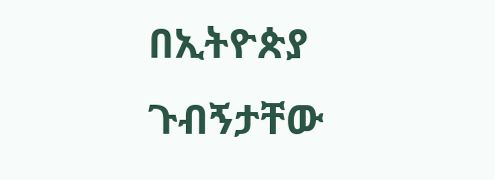በኢትዮጵያ ጉብኝታቸው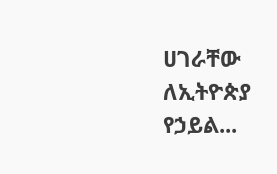ሀገራቸው ለኢትዮጵያ የኃይል...